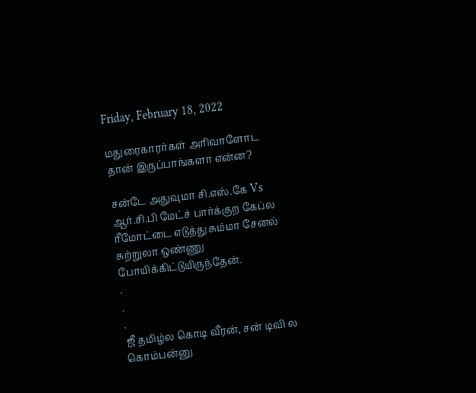Friday, February 18, 2022

மதுரைகாரர்கள் அரிவாளோட தான் இருப்பாங்களா என்ன?

சன்டே அதுவுமா சி.எஸ்.கே Vs ஆர்.சி.பி மேட்ச் பார்க்குற கேப்ல ரீமோட்டை எடுத்து சும்மா சேனல் சுற்றுலா ஒண்ணு போயிக்கிட்டுயிருந்தேன்.
.
.
.
ஜீ தமிழ்ல கொடி வீரன், சன் டிவி ல கொம்பன்னு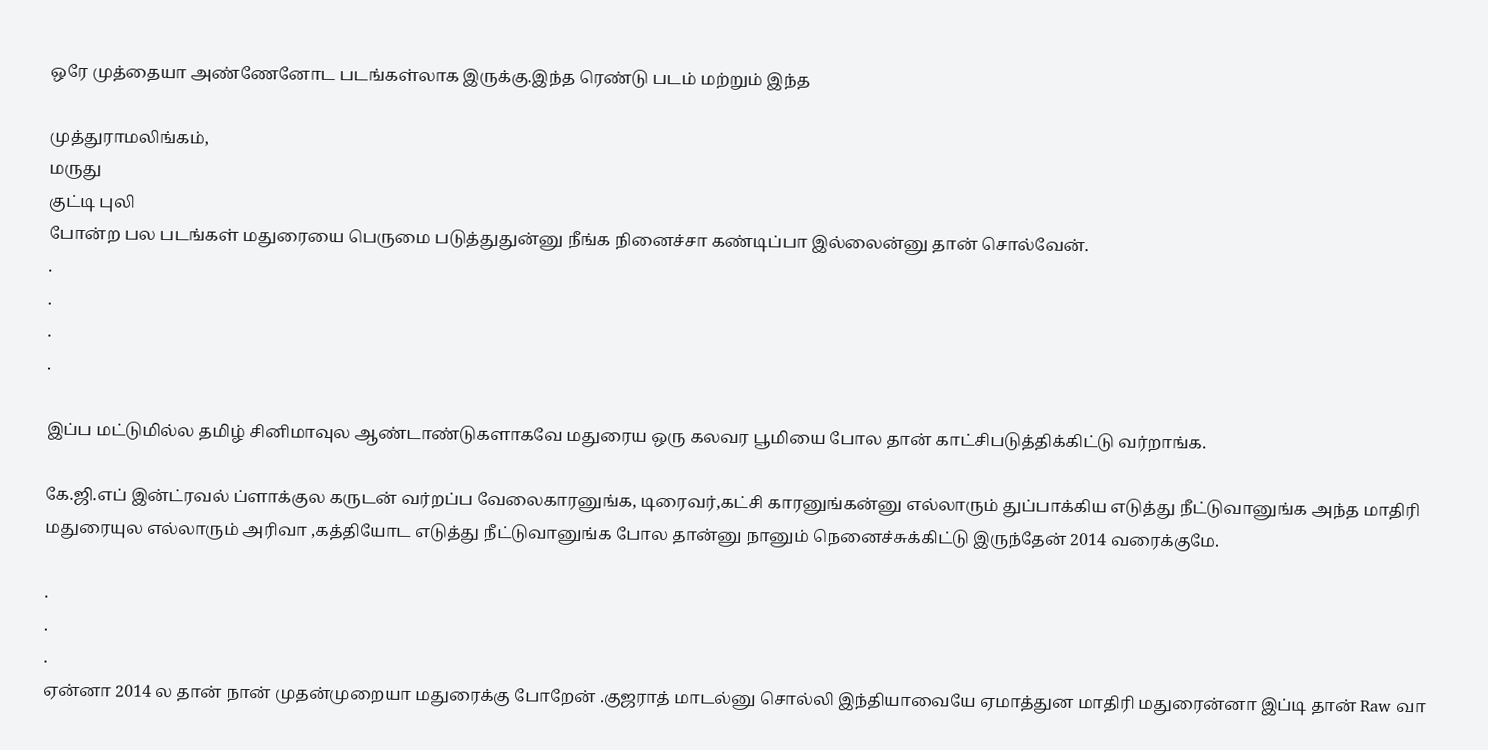ஒரே முத்தையா அண்ணேனோட படங்கள்லாக இருக்கு.இந்த ரெண்டு படம் மற்றும் இந்த

முத்துராமலிங்கம்,
மருது
குட்டி புலி
போன்ற பல படங்கள் மதுரையை பெருமை படுத்துதுன்னு நீங்க நினைச்சா கண்டிப்பா இல்லைன்னு தான் சொல்வேன்.
.
.
.
.

இப்ப மட்டுமில்ல தமிழ் சினிமாவுல ஆண்டாண்டுகளாகவே மதுரைய ஒரு கலவர பூமியை போல தான் காட்சிபடுத்திக்கிட்டு வர்றாங்க.

கே.ஜி.எப் இன்ட்ரவல் ப்ளாக்குல கருடன் வர்றப்ப வேலைகாரனுங்க, டிரைவர்,கட்சி காரனுங்கன்னு எல்லாரும் துப்பாக்கிய எடுத்து நீட்டுவானுங்க அந்த மாதிரி மதுரையுல எல்லாரும் அரிவா ,கத்தியோட எடுத்து நீட்டுவானுங்க போல தான்னு நானும் நெனைச்சுக்கிட்டு இருந்தேன் 2014 வரைக்குமே.

.
.
.
ஏன்னா 2014 ல தான் நான் முதன்முறையா மதுரைக்கு போறேன் .குஜராத் மாடல்னு சொல்லி இந்தியாவையே ஏமாத்துன மாதிரி மதுரைன்னா இப்டி தான் Raw வா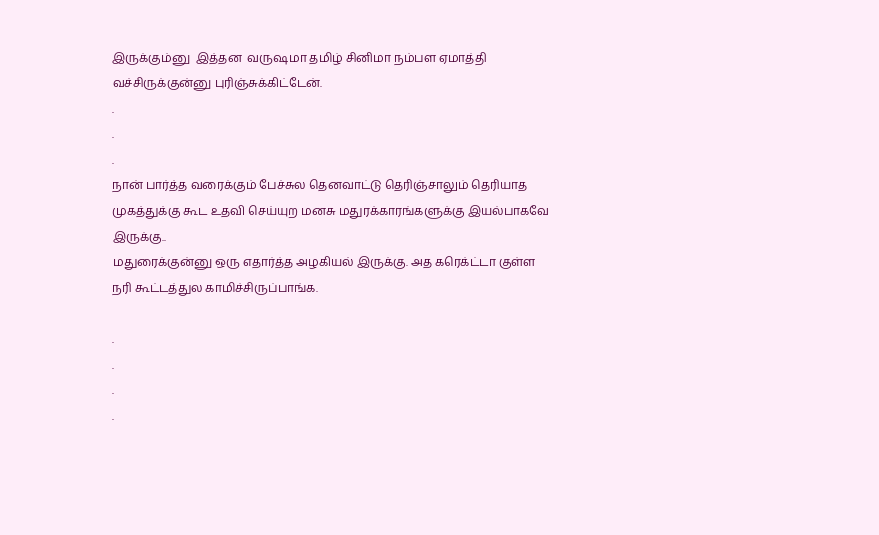இருக்கும்னு  இத்தன  வருஷமா தமிழ் சினிமா நம்பள ஏமாத்தி வச்சிருக்குன்னு புரிஞ்சுக்கிட்டேன்.
.
.
.
நான் பார்த்த வரைக்கும் பேச்சுல தெனவாட்டு தெரிஞ்சாலும் தெரியாத முகத்துக்கு கூட உதவி செய்யுற மனசு மதுரக்காரங்களுக்கு இயல்பாகவே இருக்கு..
மதுரைக்குன்னு ஒரு எதார்த்த அழகியல் இருக்கு. அத கரெக்ட்டா குள்ள நரி கூட்டத்துல காமிச்சிருப்பாங்க.

.
.
.
.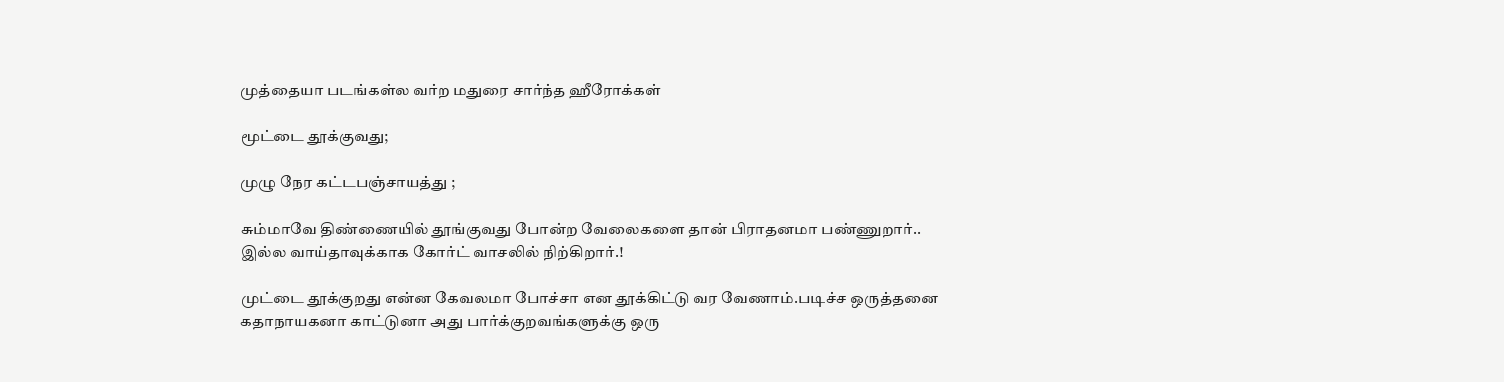முத்தையா படங்கள்ல வர்ற மதுரை சார்ந்த ஹீரோக்கள்

மூட்டை தூக்குவது;

முழு நேர கட்டபஞ்சாயத்து ;

சும்மாவே திண்ணையில் தூங்குவது போன்ற வேலைகளை தான் பிராதனமா பண்ணுறார்..
இல்ல வாய்தாவுக்காக கோர்ட் வாசலில் நிற்கிறார்.!

முட்டை தூக்குறது என்ன கேவலமா போச்சா என தூக்கிட்டு வர வேணாம்.படிச்ச ஒருத்தனை கதாநாயகனா காட்டுனா அது பார்க்குறவங்களுக்கு ஒரு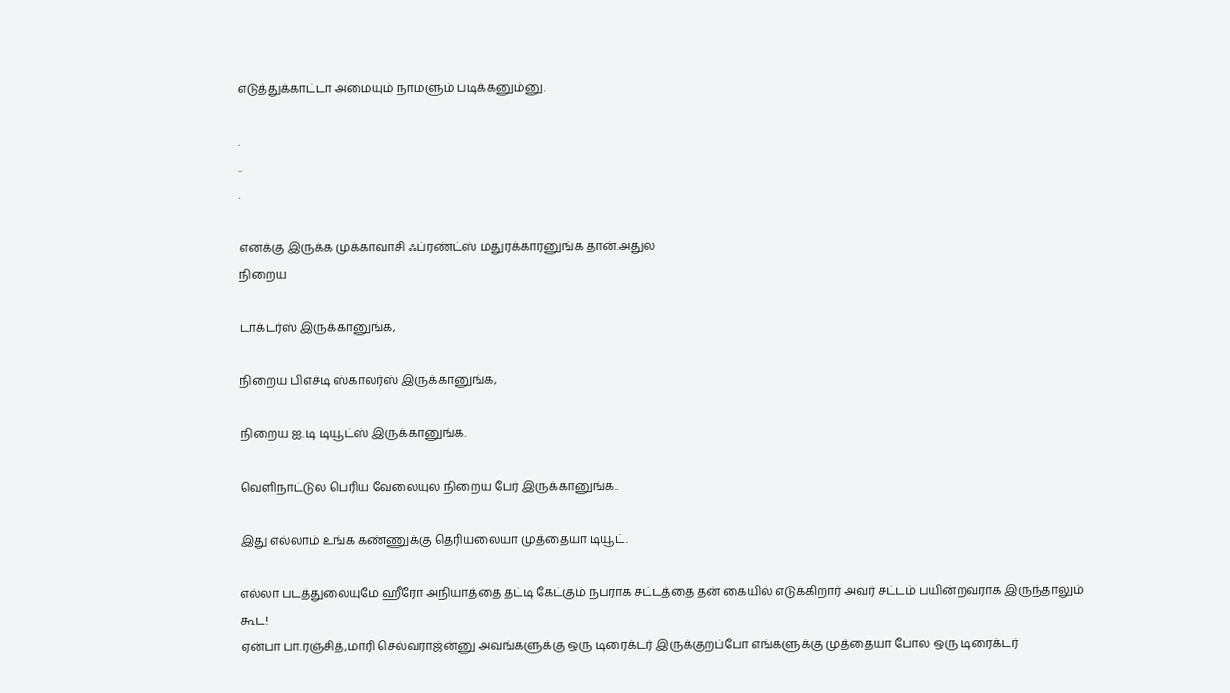எடுத்துக்காட்டா அமையும் நாமளும் படிக்கனும்னு.

.
..
.

எனக்கு இருக்க முக்காவாசி ஃப்ரண்ட்ஸ் மதுரக்காரனுங்க தான்.அதுல
நிறைய

டாக்டர்ஸ் இருக்கானுங்க,

நிறைய பிஎச்டி ஸ்காலர்ஸ் இருக்கானுங்க,

நிறைய ஐ.டி டியூட்ஸ் இருக்கானுங்க.

வெளிநாட்டுல பெரிய வேலையுல நிறைய பேர் இருக்கானுங்க..

இது எல்லாம் உங்க கண்ணுக்கு தெரியலையா முத்தையா டியூட்.

எல்லா படத்துலையுமே ஹீரோ அநியாத்தை தட்டி கேட்கும் நபராக சட்டத்தை தன் கையில் எடுக்கிறார் அவர் சட்டம் பயின்றவராக இருந்தாலும் கூட!
ஏன்பா பா.ரஞ்சித்,மாரி செல்வராஜ்ன்னு அவங்களுக்கு ஒரு டிரைக்டர் இருக்குறப்போ எங்களுக்கு முத்தையா போல ஒரு டிரைக்டர்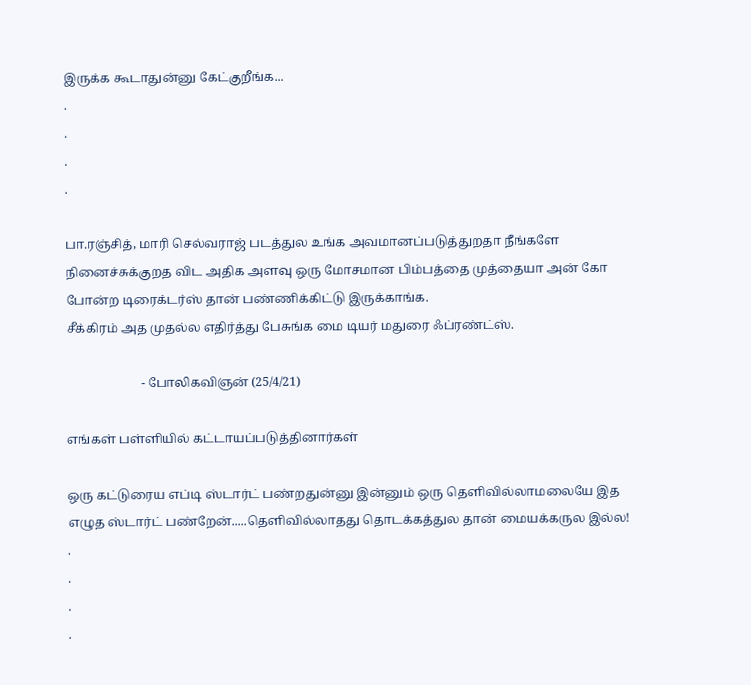இருக்க கூடாதுன்னு கேட்குறீங்க...
.
.
.
.

பா.ரஞ்சித், மாரி செல்வராஜ் படத்துல உங்க அவமானப்படுத்துறதா நீங்களே நினைச்சுக்குறத விட அதிக அளவு ஒரு மோசமான பிம்பத்தை முத்தையா அன் கோ போன்ற டிரைக்டர்ஸ் தான் பண்ணிக்கிட்டு இருக்காங்க.
சீக்கிரம் அத முதல்ல எதிர்த்து பேசுங்க மை டியர் மதுரை ஃப்ரண்ட்ஸ்.

                        - போலிகவிஞன் (25/4/21)

எங்கள் பள்ளியில் கட்டாயப்படுத்தினார்கள்

ஒரு கட்டுரைய எப்டி ஸ்டார்ட் பண்றதுன்னு இன்னும் ஒரு தெளிவில்லாமலையே இத எழுத ஸ்டார்ட் பண்றேன்.....தெளிவில்லாதது தொடக்கத்துல தான் மையக்கருல இல்ல!
.
.
.
.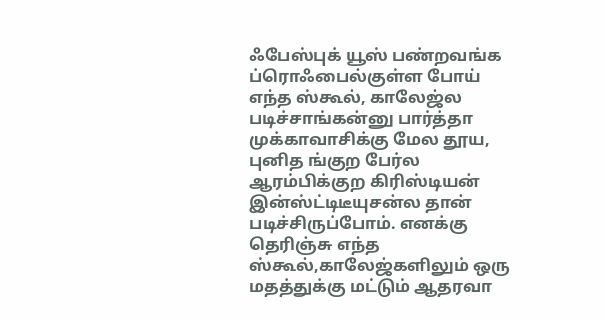ஃபேஸ்புக் யூஸ் பண்றவங்க ப்ரொஃபைல்குள்ள போய் எந்த ஸ்கூல், காலேஜ்ல படிச்சாங்கன்னு பார்த்தா முக்காவாசிக்கு மேல தூய, புனித ங்குற பேர்ல ஆரம்பிக்குற கிரிஸ்டியன் இன்ஸ்ட்டிடீயுசன்ல தான் படிச்சிருப்போம். எனக்கு தெரிஞ்சு எந்த ஸ்கூல்,காலேஜ்களிலும் ஒரு மதத்துக்கு மட்டும் ஆதரவா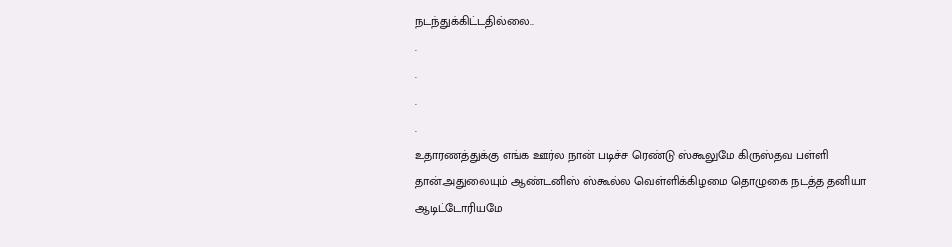நடந்துக்கிட்டதில்லை..
.
.
.
.
உதாரணத்துக்கு எங்க ஊர்ல நான் படிச்ச ரெண்டு ஸ்கூலுமே கிருஸ்தவ பள்ளி தான்.அதுலையும் ஆண்டனிஸ் ஸ்கூல்ல வெள்ளிக்கிழமை தொழுகை நடத்த தனியா ஆடிட்டோரியமே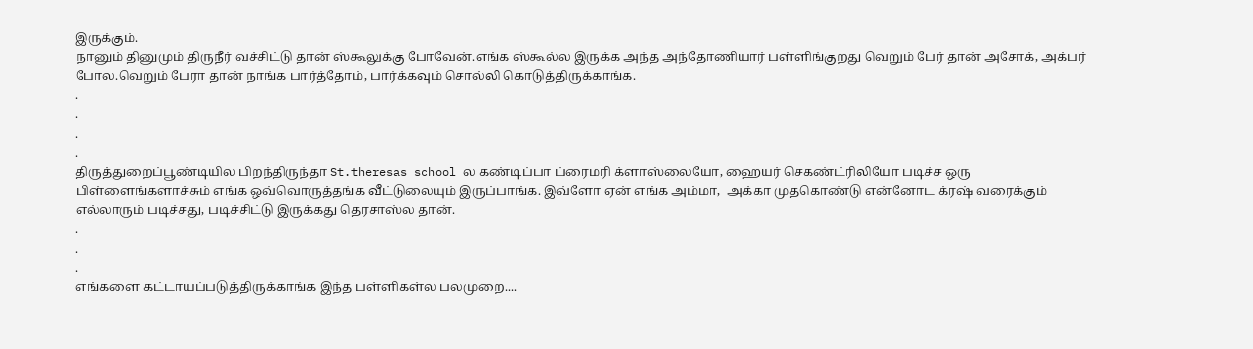இருக்கும்.
நானும் தினுமும் திருநீர் வச்சிட்டு தான் ஸ்கூலுக்கு போவேன்.எங்க ஸ்கூல்ல இருக்க அந்த அந்தோணியார் பள்ளிங்குறது வெறும் பேர் தான் அசோக், அக்பர் போல.வெறும் பேரா தான் நாங்க பார்த்தோம், பார்க்கவும் சொல்லி கொடுத்திருக்காங்க.
.
.
.
.
திருத்துறைப்பூண்டியில பிறந்திருந்தா St.theresas school ல கண்டிப்பா ப்ரைமரி க்ளாஸ்லையோ, ஹையர் செகண்ட்ரிலியோ படிச்ச ஒரு பிள்ளைங்களாச்சும் எங்க ஒவ்வொருத்தங்க வீட்டுலையும் இருப்பாங்க. இவ்ளோ ஏன் எங்க அம்மா,  அக்கா முதகொண்டு என்னோட க்ரஷ் வரைக்கும் எல்லாரும் படிச்சது, படிச்சிட்டு இருக்கது தெரசாஸ்ல தான்.
.
.
.
எங்களை கட்டாயப்படுத்திருக்காங்க இந்த பள்ளிகள்ல பலமுறை....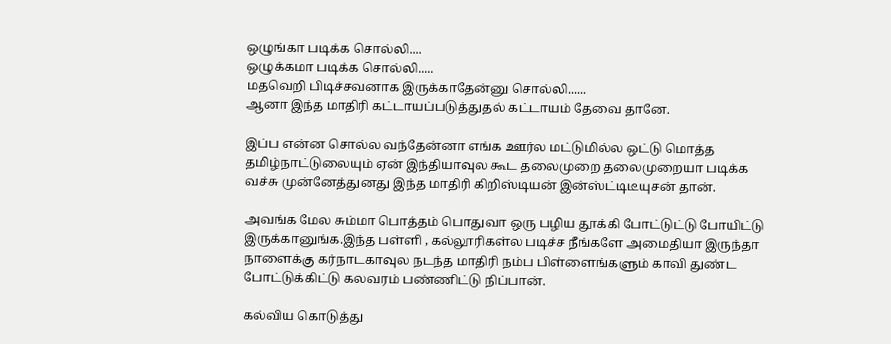ஒழுங்கா படிக்க சொல்லி....
ஒழுக்கமா படிக்க சொல்லி.....
மதவெறி பிடிச்சவனாக இருக்காதேன்னு சொல்லி......
ஆனா இந்த மாதிரி கட்டாயப்படுத்துதல் கட்டாயம் தேவை தானே.

இப்ப என்ன சொல்ல வந்தேன்னா எங்க ஊர்ல மட்டுமில்ல ஒட்டு மொத்த தமிழ்நாட்டுலையும் ஏன் இந்தியாவுல கூட தலைமுறை தலைமுறையா படிக்க வச்சு முன்னேத்துனது இந்த மாதிரி கிறிஸ்டியன் இன்ஸ்ட்டிடீயுசன் தான்.

அவங்க மேல சும்மா பொத்தம் பொதுவா ஒரு பழிய தூக்கி போட்டுட்டு போயிட்டு இருக்கானுங்க.இந்த பள்ளி , கல்லூரிகள்ல படிச்ச நீங்களே அமைதியா இருந்தா நாளைக்கு கர்நாடகாவுல நடந்த மாதிரி நம்ப பிள்ளைங்களும் காவி துண்ட போட்டுக்கிட்டு கலவரம் பண்ணிட்டு நிப்பான்.

கல்விய கொடுத்து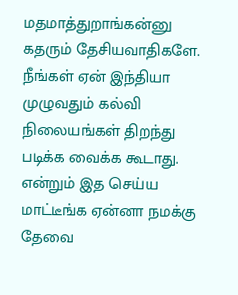மதமாத்துறாங்கன்னு கதரும் தேசியவாதிகளே. நீங்கள் ஏன் இந்தியா முழுவதும் கல்வி நிலையங்கள் திறந்து படிக்க வைக்க கூடாது. என்றும் இத செய்ய மாட்டீங்க ஏன்னா நமக்கு தேவை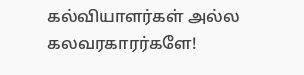கல்வியாளர்கள் அல்ல கலவரகாரர்களே!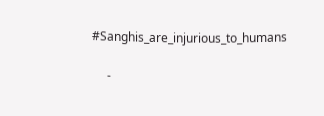#Sanghis_are_injurious_to_humans

     -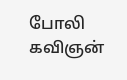போலி கவிஞன்